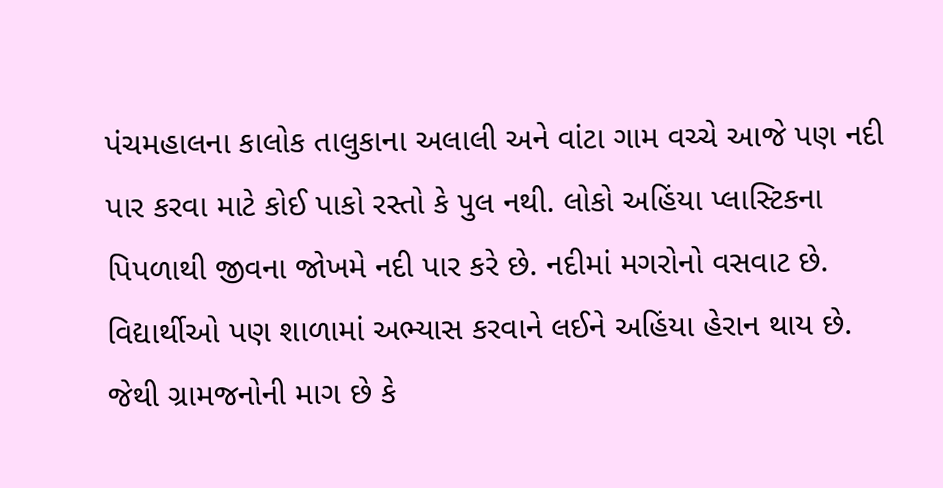પંચમહાલના કાલોક તાલુકાના અલાલી અને વાંટા ગામ વચ્ચે આજે પણ નદી પાર કરવા માટે કોઈ પાકો રસ્તો કે પુલ નથી. લોકો અહિંયા પ્લાસ્ટિકના પિપળાથી જીવના જોખમે નદી પાર કરે છે. નદીમાં મગરોનો વસવાટ છે. વિદ્યાર્થીઓ પણ શાળામાં અભ્યાસ કરવાને લઈને અહિંયા હેરાન થાય છે. જેથી ગ્રામજનોની માગ છે કે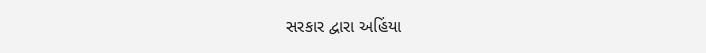સરકાર દ્વારા અહિંયા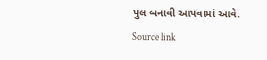પુલ બનાવી આપવામાં આવે.
Source link